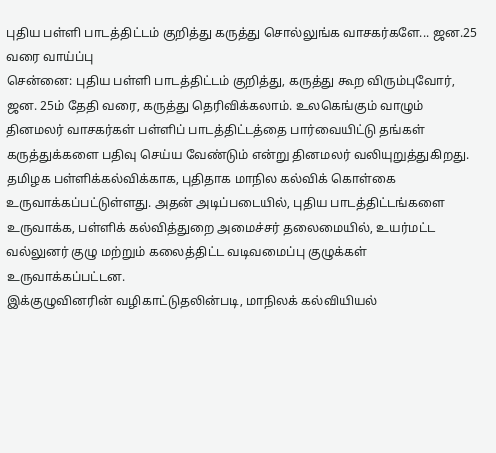புதிய பள்ளி பாடத்திட்டம் குறித்து கருத்து சொல்லுங்க வாசகர்களே... ஜன.25 வரை வாய்ப்பு
சென்னை: புதிய பள்ளி பாடத்திட்டம் குறித்து, கருத்து கூற விரும்புவோர், ஜன. 25ம் தேதி வரை, கருத்து தெரிவிக்கலாம். உலகெங்கும் வாழும் தினமலர் வாசகர்கள் பள்ளிப் பாடத்திட்டத்தை பார்வையிட்டு தங்கள் கருத்துக்களை பதிவு செய்ய வேண்டும் என்று தினமலர் வலியுறுத்துகிறது.
தமிழக பள்ளிக்கல்விக்காக, புதிதாக மாநில கல்விக் கொள்கை உருவாக்கப்பட்டுள்ளது. அதன் அடிப்படையில், புதிய பாடத்திட்டங்களை உருவாக்க, பள்ளிக் கல்வித்துறை அமைச்சர் தலைமையில், உயர்மட்ட வல்லுனர் குழு மற்றும் கலைத்திட்ட வடிவமைப்பு குழுக்கள் உருவாக்கப்பட்டன.
இக்குழுவினரின் வழிகாட்டுதலின்படி, மாநிலக் கல்வியியல்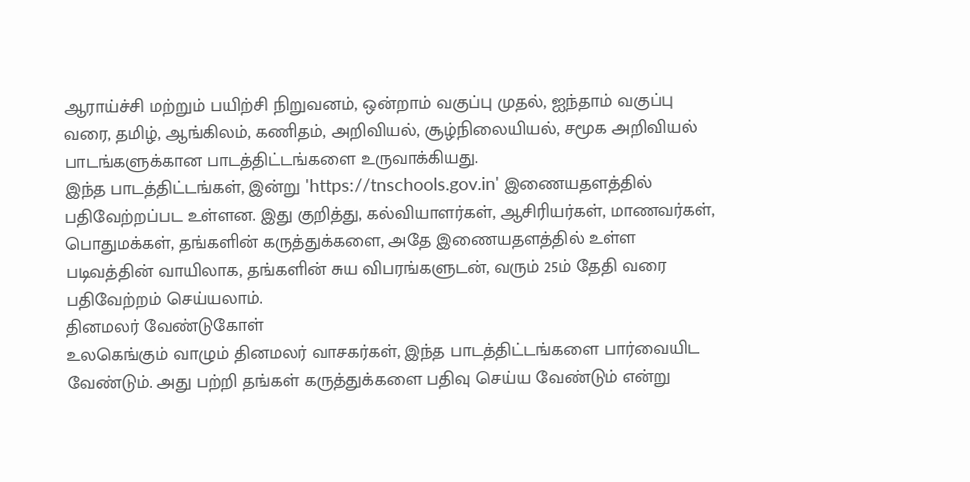ஆராய்ச்சி மற்றும் பயிற்சி நிறுவனம், ஒன்றாம் வகுப்பு முதல், ஐந்தாம் வகுப்பு வரை, தமிழ், ஆங்கிலம், கணிதம், அறிவியல், சூழ்நிலையியல், சமூக அறிவியல் பாடங்களுக்கான பாடத்திட்டங்களை உருவாக்கியது.
இந்த பாடத்திட்டங்கள், இன்று 'https://tnschools.gov.in' இணையதளத்தில் பதிவேற்றப்பட உள்ளன. இது குறித்து, கல்வியாளர்கள், ஆசிரியர்கள், மாணவர்கள், பொதுமக்கள், தங்களின் கருத்துக்களை, அதே இணையதளத்தில் உள்ள படிவத்தின் வாயிலாக, தங்களின் சுய விபரங்களுடன், வரும் 25ம் தேதி வரை பதிவேற்றம் செய்யலாம்.
தினமலர் வேண்டுகோள்
உலகெங்கும் வாழும் தினமலர் வாசகர்கள், இந்த பாடத்திட்டங்களை பார்வையிட வேண்டும். அது பற்றி தங்கள் கருத்துக்களை பதிவு செய்ய வேண்டும் என்று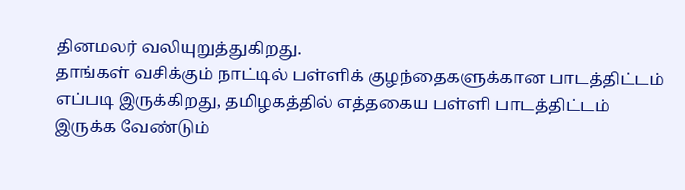தினமலர் வலியுறுத்துகிறது.
தாங்கள் வசிக்கும் நாட்டில் பள்ளிக் குழந்தைகளுக்கான பாடத்திட்டம் எப்படி இருக்கிறது, தமிழகத்தில் எத்தகைய பள்ளி பாடத்திட்டம் இருக்க வேண்டும்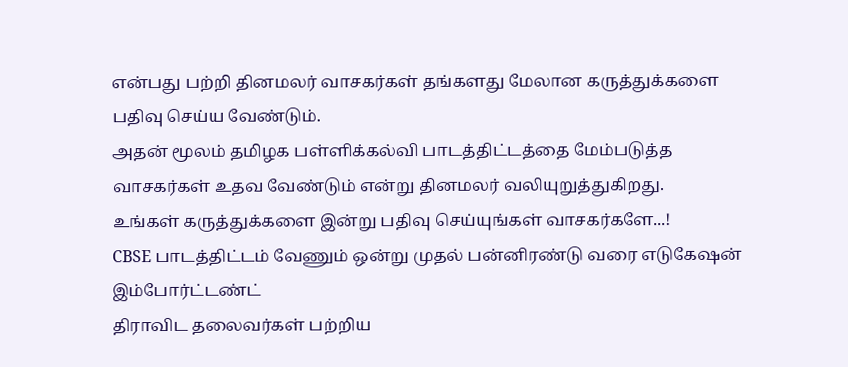என்பது பற்றி தினமலர் வாசகர்கள் தங்களது மேலான கருத்துக்களை பதிவு செய்ய வேண்டும்.
அதன் மூலம் தமிழக பள்ளிக்கல்வி பாடத்திட்டத்தை மேம்படுத்த வாசகர்கள் உதவ வேண்டும் என்று தினமலர் வலியுறுத்துகிறது.
உங்கள் கருத்துக்களை இன்று பதிவு செய்யுங்கள் வாசகர்களே...!
CBSE பாடத்திட்டம் வேணும் ஒன்று முதல் பன்னிரண்டு வரை எடுகேஷன் இம்போர்ட்டண்ட்
திராவிட தலைவர்கள் பற்றிய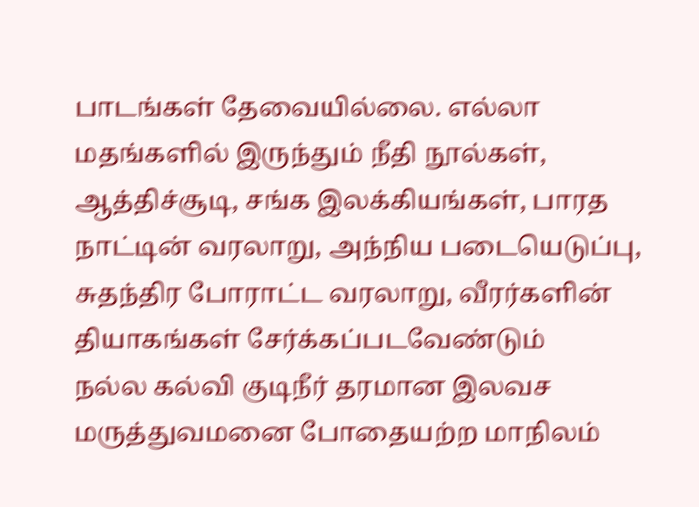பாடங்கள் தேவையில்லை. எல்லா மதங்களில் இருந்தும் நீதி நூல்கள், ஆத்திச்சூடி, சங்க இலக்கியங்கள், பாரத நாட்டின் வரலாறு, அந்நிய படையெடுப்பு, சுதந்திர போராட்ட வரலாறு, வீரர்களின் தியாகங்கள் சேர்க்கப்படவேண்டும்
நல்ல கல்வி குடிநீர் தரமான இலவச மருத்துவமனை போதையற்ற மாநிலம்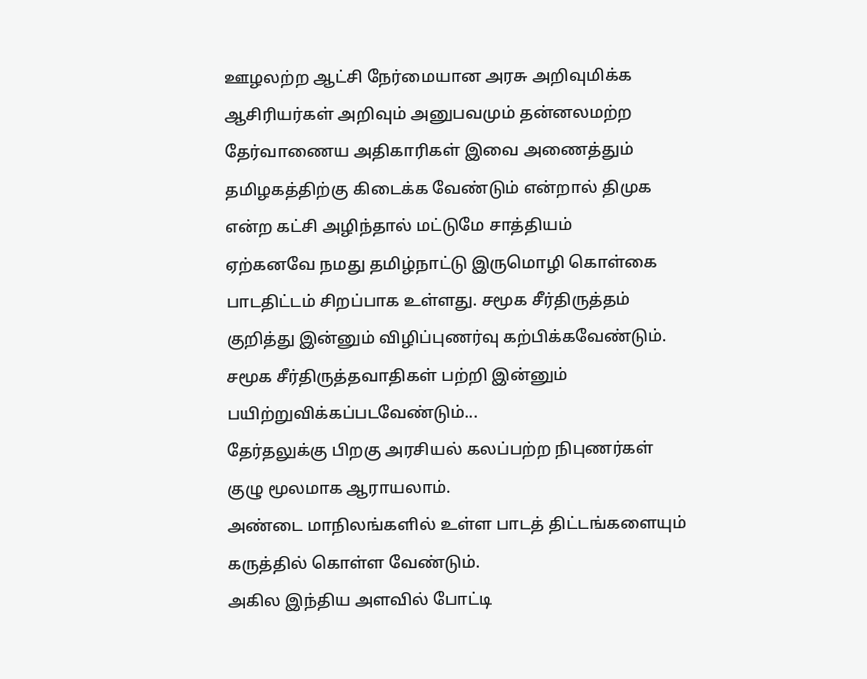ஊழலற்ற ஆட்சி நேர்மையான அரசு அறிவுமிக்க ஆசிரியர்கள் அறிவும் அனுபவமும் தன்னலமற்ற தேர்வாணைய அதிகாரிகள் இவை அணைத்தும் தமிழகத்திற்கு கிடைக்க வேண்டும் என்றால் திமுக என்ற கட்சி அழிந்தால் மட்டுமே சாத்தியம்
ஏற்கனவே நமது தமிழ்நாட்டு இருமொழி கொள்கை பாடதிட்டம் சிறப்பாக உள்ளது. சமூக சீர்திருத்தம் குறித்து இன்னும் விழிப்புணர்வு கற்பிக்கவேண்டும். சமூக சீர்திருத்தவாதிகள் பற்றி இன்னும் பயிற்றுவிக்கப்படவேண்டும்...
தேர்தலுக்கு பிறகு அரசியல் கலப்பற்ற நிபுணர்கள் குழு மூலமாக ஆராயலாம்.
அண்டை மாநிலங்களில் உள்ள பாடத் திட்டங்களையும் கருத்தில் கொள்ள வேண்டும்.
அகில இந்திய அளவில் போட்டி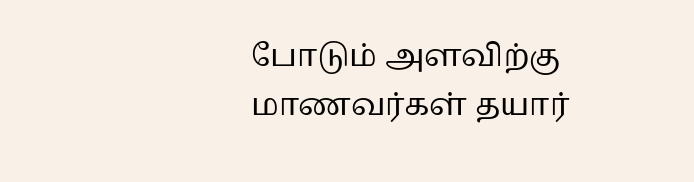போடும் அளவிற்கு மாணவர்கள் தயார்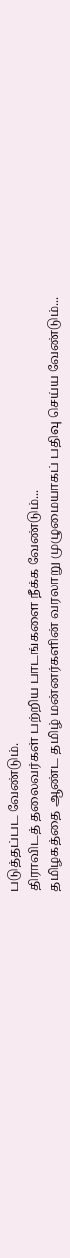படுத்தப்பட வேண்டும்.
திராவிடத் தலைவர்கள் பற்றிய பாடங்களை நீக்க வேண்டும்...
தமிழகத்தை ஆண்ட தமிழ் மன்னர்களின் வரலாறு முழுமையாகப் பதிவு செய்ய வேண்டும்...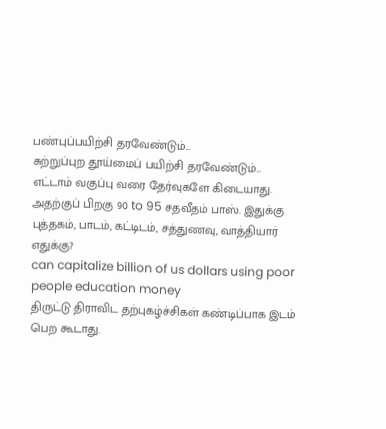பண்புப்பயிற்சி தரவேண்டும்...
சுற்றுப்புற தூய்மைப் பயிற்சி தரவேண்டும்...
எட்டாம் வகுப்பு வரை தேர்வுகளே கிடையாது. அதற்குப் பிறகு 90 to 95 சதவீதம் பாஸ். இதுக்கு புத்தகம், பாடம், கட்டிடம், சத்துணவு, வாத்தியார் எதுக்கு?
can capitalize billion of us dollars using poor people education money
திருட்டு திராவிட தற்புகழ்ச்சிகள் கண்டிப்பாக இடம் பெற கூடாது.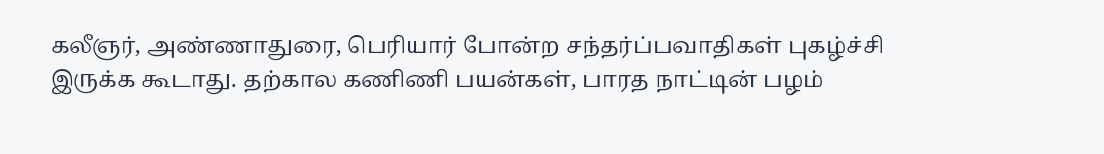கலீஞர், அண்ணாதுரை, பெரியார் போன்ற சந்தர்ப்பவாதிகள் புகழ்ச்சி இருக்க கூடாது. தற்கால கணிணி பயன்கள், பாரத நாட்டின் பழம்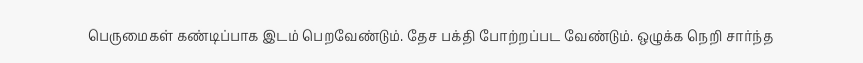பெருமைகள் கண்டிப்பாக இடம் பெறவேண்டும். தேச பக்தி போற்றப்பட வேண்டும். ஒழுக்க நெறி சார்ந்த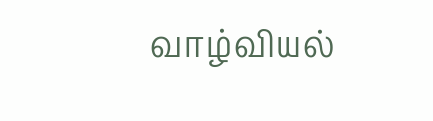வாழ்வியல்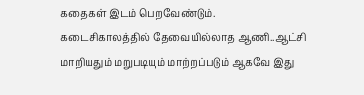கதைகள் இடம் பெறவேண்டும்.
கடைசிகாலத்தில் தேவையில்லாத ஆணி..ஆட்சி மாறியதும் மறுபடியும் மாற்றப்படும் ஆகவே இது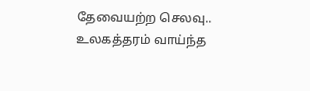தேவையற்ற செலவு..
உலகத்தரம் வாய்ந்த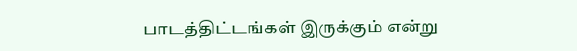பாடத்திட்டங்கள் இருக்கும் என்று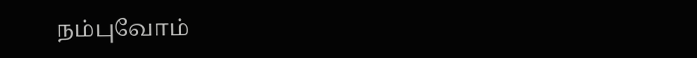நம்புவோம்